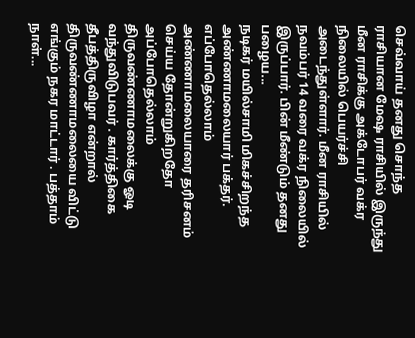செவ்வாய் தனது சொந்த ராசியான மேஷ ராசியில் இருந்து மீன ராசிக்கு அக்டோபர் வக்ர நிலையில் பெயர்ச்சி அடைந்துள்ளார். மீன ராசியில் நவம்பர் 14 வரை வக்ர நிலையில் இருப்பார். பின் மீண்டும் தனது பழைய...
நடிகர் மயில்சாமி மிகச்சிறந்த அண்ணாமலையார் பக்தர். எப்போதெல்லாம் அண்ணாமலையாரை தரிசனம் செய்ய தோன்றுகிறதோ அப்போதெல்லாம் திருவண்ணாமலைக்கு ஓடி வந்துவிடுபவர் . கார்த்திகை தீபத்திருவிழா என்றால் திருவண்ணாமலையை விட்டு எங்கும் நகர மாட்டார் . பத்தாம் நாள்...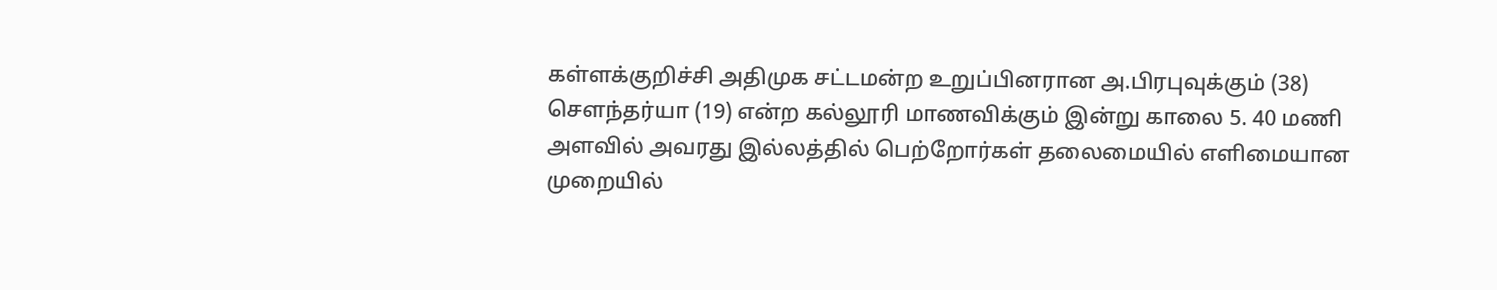கள்ளக்குறிச்சி அதிமுக சட்டமன்ற உறுப்பினரான அ.பிரபுவுக்கும் (38) சௌந்தர்யா (19) என்ற கல்லூரி மாணவிக்கும் இன்று காலை 5. 40 மணி அளவில் அவரது இல்லத்தில் பெற்றோர்கள் தலைமையில் எளிமையான முறையில்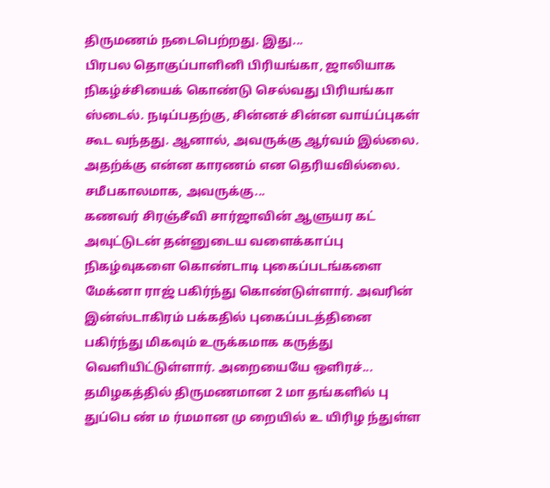திருமணம் நடைபெற்றது. இது...
பிரபல தொகுப்பாளினி பிரியங்கா, ஜாலியாக நிகழ்ச்சியைக் கொண்டு செல்வது பிரியங்கா ஸ்டைல். நடிப்பதற்கு, சின்னச் சின்ன வாய்ப்புகள் கூட வந்தது. ஆனால், அவருக்கு ஆர்வம் இல்லை. அதற்க்கு என்ன காரணம் என தெரியவில்லை. சமீபகாலமாக, அவருக்கு...
கணவர் சிரஞ்சீவி சார்ஜாவின் ஆளுயர கட் அவுட்டுடன் தன்னுடைய வளைக்காப்பு நிகழ்வுகளை கொண்டாடி புகைப்படங்களை மேக்னா ராஜ் பகிர்ந்து கொண்டுள்ளார். அவரின் இன்ஸ்டாகிரம் பக்கதில் புகைப்படத்தினை பகிர்ந்து மிகவும் உருக்கமாக கருத்து வெளியிட்டுள்ளார். அறையையே ஒளிரச்...
தமிழகத்தில் திருமணமான 2 மா தங்களில் பு துப்பெ ண் ம ர்மமான மு றையில் உ யிரிழ ந்துள்ள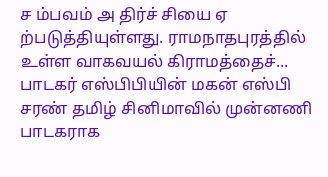ச ம்பவம் அ திர்ச் சியை ஏ ற்படுத்தியுள்ளது. ராமநாதபுரத்தில் உள்ள வாகவயல் கிராமத்தைச்...
பாடகர் எஸ்பிபியின் மகன் எஸ்பி சரண் தமிழ் சினிமாவில் முன்னணி பாடகராக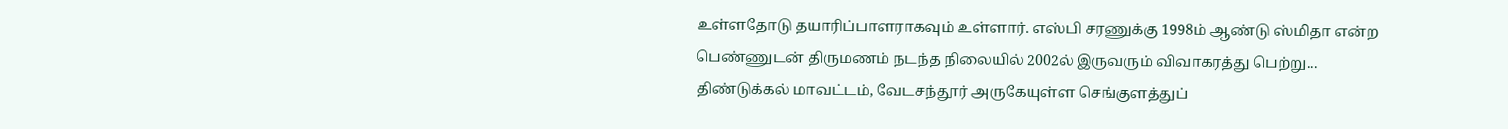உள்ளதோடு தயாரிப்பாளராகவும் உள்ளார். எஸ்பி சரணுக்கு 1998ம் ஆண்டு ஸ்மிதா என்ற பெண்ணுடன் திருமணம் நடந்த நிலையில் 2002ல் இருவரும் விவாகரத்து பெற்று...
திண்டுக்கல் மாவட்டம், வேடசந்தூர் அருகேயுள்ள செங்குளத்துப்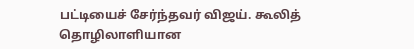பட்டியைச் சேர்ந்தவர் விஜய். கூலித் தொழிலாளியான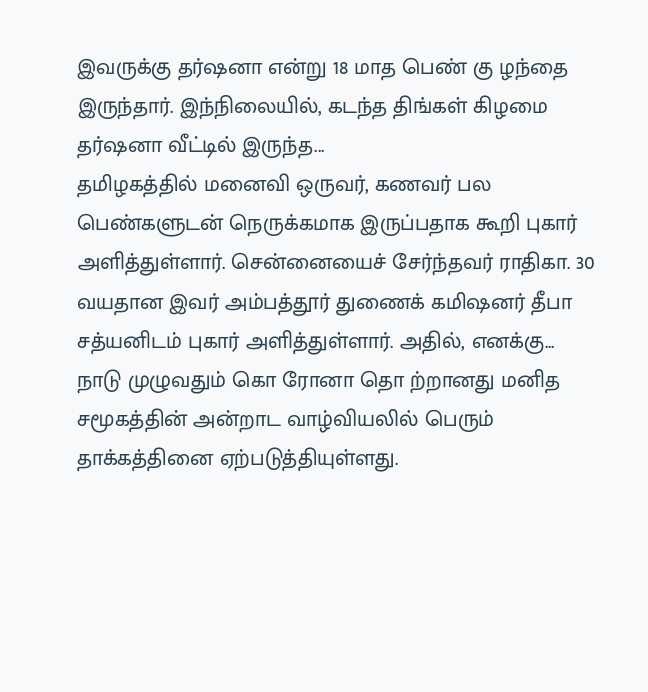இவருக்கு தர்ஷனா என்று 18 மாத பெண் கு ழந்தை இருந்தார். இந்நிலையில், கடந்த திங்கள் கிழமை தர்ஷனா வீட்டில் இருந்த...
தமிழகத்தில் மனைவி ஒருவர், கணவர் பல பெண்களுடன் நெருக்கமாக இருப்பதாக கூறி புகார் அளித்துள்ளார். சென்னையைச் சேர்ந்தவர் ராதிகா. 30 வயதான இவர் அம்பத்தூர் துணைக் கமிஷனர் தீபா சத்யனிடம் புகார் அளித்துள்ளார். அதில், எனக்கு...
நாடு முழுவதும் கொ ரோனா தொ ற்றானது மனித சமூகத்தின் அன்றாட வாழ்வியலில் பெரும் தாக்கத்தினை ஏற்படுத்தியுள்ளது.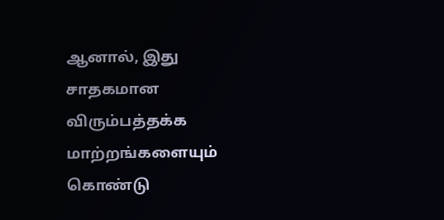ஆனால், இது சாதகமான விரும்பத்தக்க மாற்றங்களையும் கொண்டு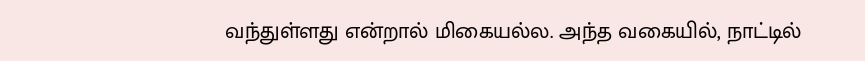வந்துள்ளது என்றால் மிகையல்ல. அந்த வகையில், நாட்டில்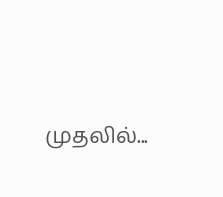முதலில்...